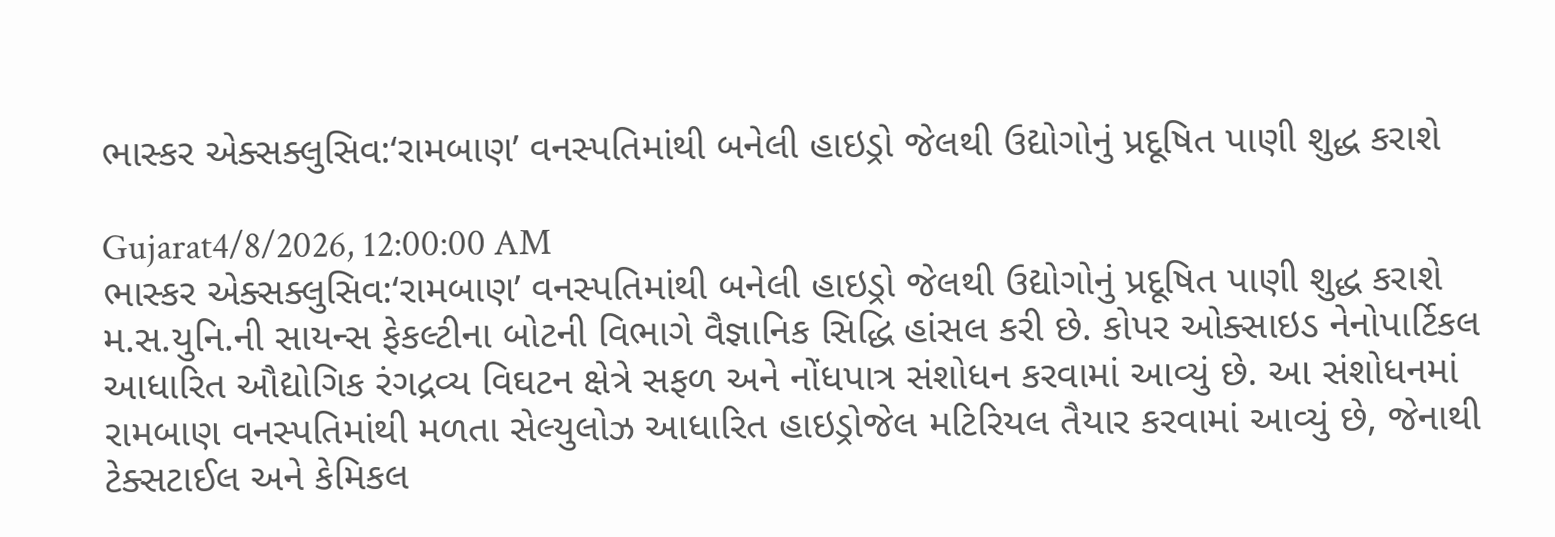ભાસ્કર એક્સક્લુસિવ:‘રામબાણ’ વનસ્પતિમાંથી બનેલી હાઇડ્રો જેલથી ઉદ્યોગોનું પ્રદૂષિત પાણી શુદ્ધ કરાશે

Gujarat4/8/2026, 12:00:00 AM
ભાસ્કર એક્સક્લુસિવ:‘રામબાણ’ વનસ્પતિમાંથી બનેલી હાઇડ્રો જેલથી ઉદ્યોગોનું પ્રદૂષિત પાણી શુદ્ધ કરાશે
મ.સ.યુનિ.ની સાયન્સ ફેકલ્ટીના બોટની વિભાગે વૈજ્ઞાનિક સિદ્ધિ હાંસલ કરી છે. કોપર ઓક્સાઇડ નેનોપાર્ટિકલ આધારિત ઔદ્યોગિક રંગદ્રવ્ય વિઘટન ક્ષેત્રે સફળ અને નોંધપાત્ર સંશોધન કરવામાં આવ્યું છે. આ સંશોધનમાં રામબાણ વનસ્પતિમાંથી મળતા સેલ્યુલોઝ આધારિત હાઇડ્રોજેલ મટિરિયલ તૈયાર કરવામાં આવ્યું છે, જેનાથી ટેક્સટાઈલ અને કેમિકલ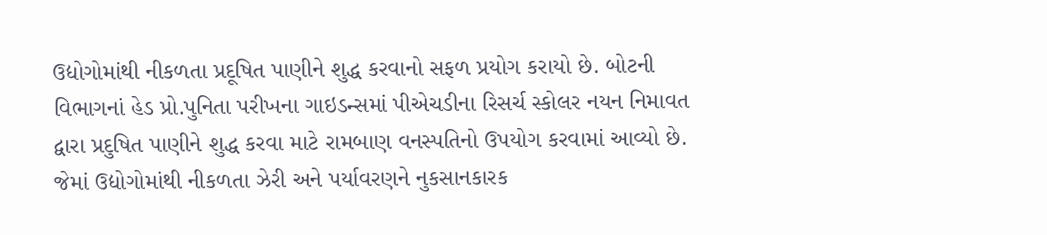ઉદ્યોગોમાંથી નીકળતા પ્રદૂષિત પાણીને શુદ્ધ કરવાનો સફળ પ્રયોગ કરાયો છે. બોટની વિભાગનાં હેડ પ્રો.પુનિતા પરીખના ગાઇડન્સમાં પીએચડીના રિસર્ચ સ્કોલર નયન નિમાવત દ્વારા પ્રદુષિત પાણીને શુદ્ધ કરવા માટે રામબાણ વનસ્પતિનો ઉપયોગ કરવામાં આવ્યો છે. જેમાં ઉદ્યોગોમાંથી નીકળતા ઝેરી અને પર્યાવરણને નુકસાનકારક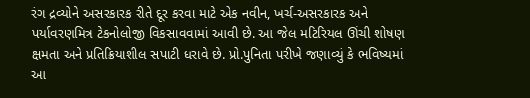રંગ દ્રવ્યોને અસરકારક રીતે દૂર કરવા માટે એક નવીન, ખર્ચ-અસરકારક અને પર્યાવરણમિત્ર ટેકનોલોજી વિકસાવવામાં આવી છે. આ જેલ મટિરિયલ ઊંચી શોષણ ક્ષમતા અને પ્રતિક્રિયાશીલ સપાટી ધરાવે છે. પ્રો.પુનિતા પરીખે જણાવ્યું કે ભવિષ્યમાં આ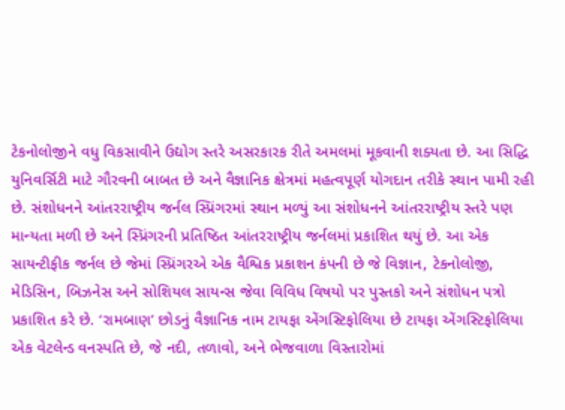ટેકનોલોજીને વધુ વિકસાવીને ઉદ્યોગ સ્તરે અસરકારક રીતે અમલમાં મૂકવાની શક્યતા છે. આ સિદ્ધિ યુનિવર્સિટી માટે ગૌરવની બાબત છે અને વૈજ્ઞાનિક ક્ષેત્રમાં મહત્વપૂર્ણ યોગદાન તરીકે સ્થાન પામી રહી છે. સંશોધનને આંતરરાષ્ટ્રીય જર્નલ સ્પ્રિંગરમાં સ્થાન મળ્યું આ સંશોધનને આંતરરાષ્ટ્રીય સ્તરે પણ માન્યતા મળી છે અને સ્પ્રિંગરની પ્રતિષ્ઠિત આંતરરાષ્ટ્રીય જર્નલમાં પ્રકાશિત થયું છે. આ એક સાયન્ટીફીક જર્નલ છે જેમાં સ્પ્રિંગરએ એક વૈશ્વિક પ્રકાશન કંપની છે જે વિજ્ઞાન, ટેકનોલોજી, મેડિસિન, બિઝનેસ અને સોશિયલ સાયન્સ જેવા વિવિધ વિષયો પર પુસ્તકો અને સંશોધન પત્રો પ્રકાશિત કરે છે. ‘રામબાણ’ છોડનું વૈજ્ઞાનિક નામ ટાયફા એંગસ્ટિફોલિયા છે ટાયફા એંગસ્ટિફોલિયા એક વેટલેન્ડ વનસ્પતિ છે, જે નદી, તળાવો, અને ભેજવાળા વિસ્તારોમાં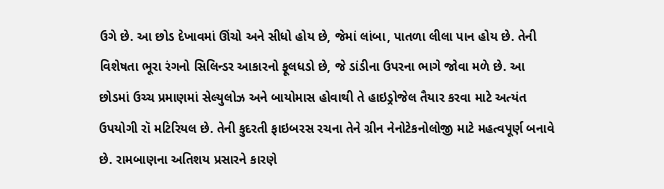ઉગે છે. આ છોડ દેખાવમાં ઊંચો અને સીધો હોય છે, જેમાં લાંબા, પાતળા લીલા પાન હોય છે. તેની વિશેષતા ભૂરા રંગનો સિલિન્ડર આકારનો ફૂલધડો છે, જે ડાંડીના ઉપરના ભાગે જોવા મળે છે. આ છોડમાં ઉચ્ચ પ્રમાણમાં સેલ્યુલોઝ અને બાયોમાસ હોવાથી તે હાઇડ્રોજેલ તૈયાર કરવા માટે અત્યંત ઉપયોગી રૉ મટિરિયલ છે. તેની કુદરતી ફાઇબરસ રચના તેને ગ્રીન નેનોટેકનોલોજી માટે મહત્વપૂર્ણ બનાવે છે. રામબાણના અતિશય પ્રસારને કારણે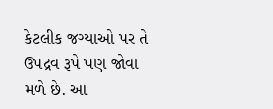કેટલીક જગ્યાઓ પર તે ઉપદ્રવ રૂપે પણ જોવા મળે છે. આ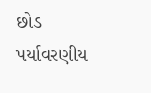છોડ પર્યાવરણીય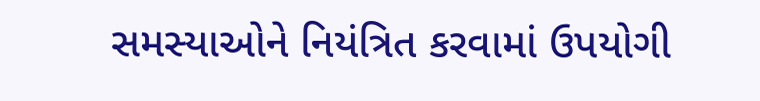સમસ્યાઓને નિયંત્રિત કરવામાં ઉપયોગી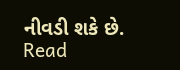નીવડી શકે છે.
Read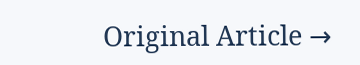Original Article →